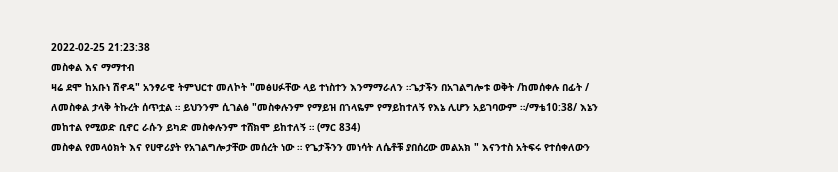2022-02-25 21:23:38
መስቀል እና ማማተብ
ዛሬ ደሞ ከአቡነ ሽኖዳ" አንፃራዊ ትምህርተ መለኮት "መፅሀፉቸው ላይ ተነስተን እንማማራለን ።ጌታችን በአገልግሎቱ ወቅት /ከመሰቀሉ በፊት / ለመስቀል ታላቅ ትኩረት ሰጥቷል ። ይህንንም ሲገልፅ "መስቀሉንም የማይዝ በኀላዬም የማይከተለኝ የእኔ ሊሆን አይገባውም ።/ማቴ10:38/ እኔን መከተል የሚወድ ቢኖር ራሱን ይካድ መስቀሉንም ተሸክሞ ይከተለኝ ። (ማር 834)
መስቀል የመላዕክት እና የሀዋሪያት የአገልግሎታቸው መሰረት ነው ። የጌታችንን መነሳት ለሴቶቹ ያበሰረው መልአክ " እናንተስ አትፍሩ የተሰቀለውን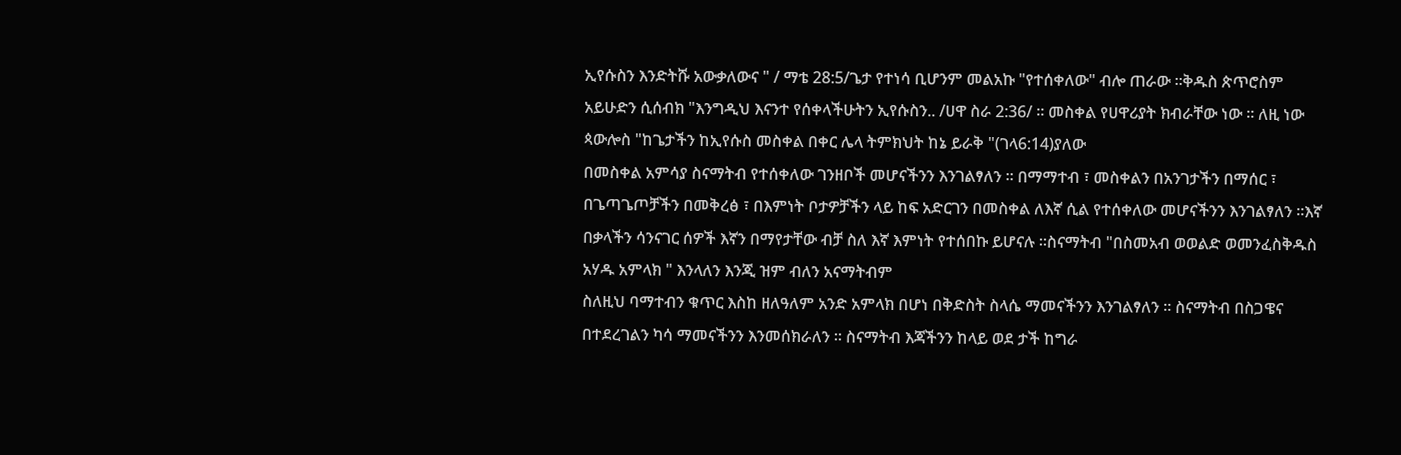ኢየሱስን እንድትሹ አውቃለውና " / ማቴ 28:5/ጌታ የተነሳ ቢሆንም መልአኩ "የተሰቀለው" ብሎ ጠራው ።ቅዱስ ጵጥሮስም አይሁድን ሲሰብክ "እንግዲህ እናንተ የሰቀላችሁትን ኢየሱስን.. /ሀዋ ስራ 2:36/ ። መስቀል የሀዋሪያት ክብራቸው ነው ። ለዚ ነው ጳውሎስ "ከጌታችን ከኢየሱስ መስቀል በቀር ሌላ ትምክህት ከኔ ይራቅ "(ገላ6:14)ያለው
በመስቀል አምሳያ ስናማትብ የተሰቀለው ገንዘቦች መሆናችንን እንገልፃለን ። በማማተብ ፣ መስቀልን በአንገታችን በማሰር ፣ በጌጣጌጦቻችን በመቅረፅ ፣ በእምነት ቦታዎቻችን ላይ ከፍ አድርገን በመስቀል ለእኛ ሲል የተሰቀለው መሆናችንን እንገልፃለን ።እኛ በቃላችን ሳንናገር ሰዎች እኛን በማየታቸው ብቻ ስለ እኛ እምነት የተሰበኩ ይሆናሉ ።ስናማትብ "በስመአብ ወወልድ ወመንፈስቅዱስ አሃዱ አምላክ " እንላለን እንጂ ዝም ብለን አናማትብም
ስለዚህ ባማተብን ቁጥር እስከ ዘለዓለም አንድ አምላክ በሆነ በቅድስት ስላሴ ማመናችንን እንገልፃለን ። ስናማትብ በስጋዌና በተደረገልን ካሳ ማመናችንን እንመሰክራለን ። ስናማትብ እጃችንን ከላይ ወደ ታች ከግራ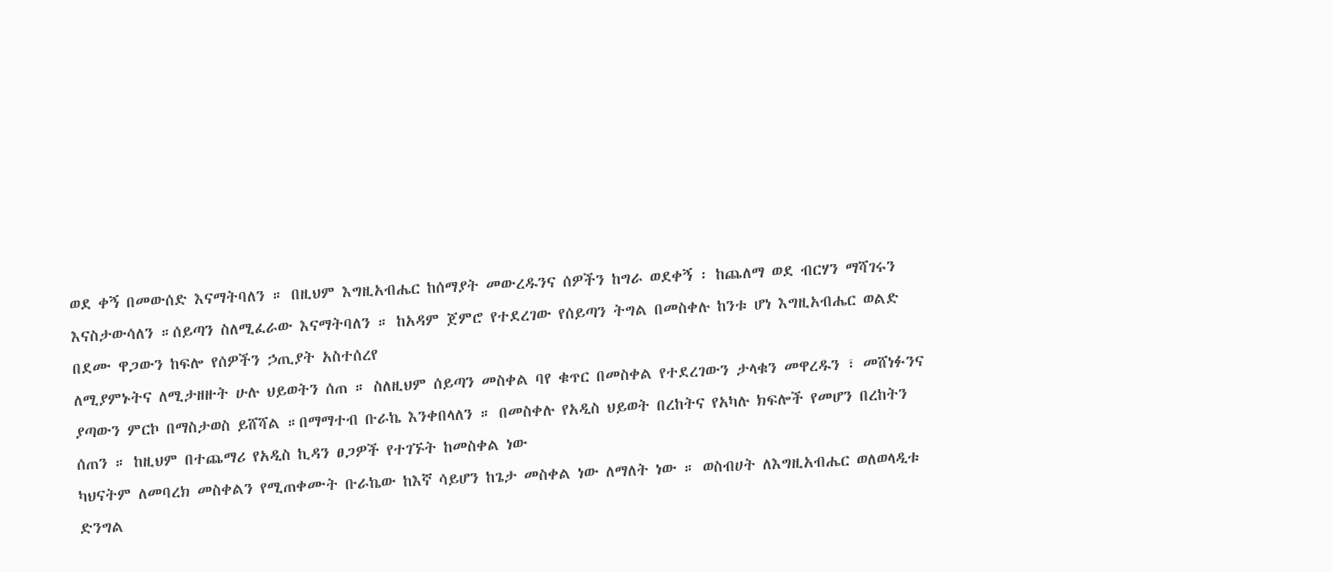ወደ ቀኝ በመውሰድ እናማትባለን ። በዚህም እግዚአብሔር ከሰማያት መውረዱንና ሰዎችን ከግራ ወደቀኝ ፡ ከጨለማ ወደ ብርሃን ማሻገሩን እናስታውሳለን ።ሰይጣን ስለሚፈራው እናማትባለን ። ከአዳም ጀምሮ የተደረገው የሰይጣን ትግል በመስቀሉ ከንቱ ሆነ እግዚአብሔር ወልድ በደሙ ዋጋውን ከፍሎ የሰዎችን ኃጢያት አስተሰረየ
ለሚያምኑትና ለሚታዘዙት ሁሉ ህይወትን ሰጠ ። ስለዚህም ሰይጣን መስቀል ባየ ቁጥር በመስቀል የተደረገውን ታላቁን መዋረዱን ፣ መሸነፉንና ያጣውን ምርኮ በማስታወስ ይሸሻል ።በማማተብ ቡራኬ እንቀበላለን ። በመስቀሉ የአዲስ ህይወት በረከትና የአካሉ ክፍሎች የመሆን በረከትን ሰጠን ። ከዚህም በተጨማሪ የአዲስ ኪዳን ፀጋዎች የተገኙት ከመስቀል ነው
ካህናትም ለመባረክ መስቀልን የሚጠቀሙት ቡራኬው ከእኛ ሳይሆን ከጌታ መስቀል ነው ለማለት ነው ። ወስብሀት ለእግዚአብሔር ወለወላዲቱ ድንግል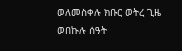ወለመስቀሉ ክቡር ወትረ ጊዜ ወበኩሉ ሰዓት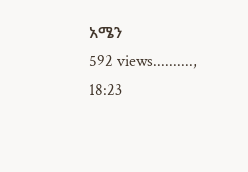አሜን
592 views.........., 18:23